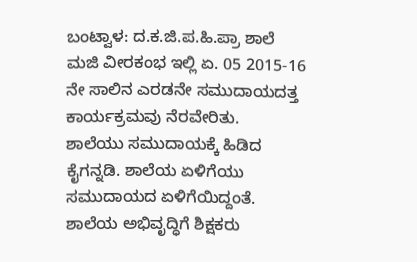ಬಂಟ್ವಾಳ: ದ.ಕ.ಜಿ.ಪ.ಹಿ.ಪ್ರಾ ಶಾಲೆ ಮಜಿ ವೀರಕಂಭ ಇಲ್ಲಿ ಏ. 05 2015-16 ನೇ ಸಾಲಿನ ಎರಡನೇ ಸಮುದಾಯದತ್ತ ಕಾರ್ಯಕ್ರಮವು ನೆರವೇರಿತು.
ಶಾಲೆಯು ಸಮುದಾಯಕ್ಕೆ ಹಿಡಿದ ಕೈಗನ್ನಡಿ. ಶಾಲೆಯ ಏಳಿಗೆಯು ಸಮುದಾಯದ ಏಳಿಗೆಯಿದ್ದಂತೆ. ಶಾಲೆಯ ಅಭಿವೃದ್ಧಿಗೆ ಶಿಕ್ಷಕರು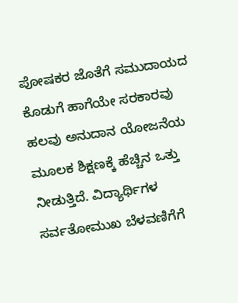ಪೋಷಕರ ಜೊತೆಗೆ ಸಮುದಾಯದ ಕೊಡುಗೆ ಹಾಗೆಯೇ ಸರಕಾರವು ಹಲವು ಅನುದಾನ ಯೋಜನೆಯ ಮೂಲಕ ಶಿಕ್ಷಣಕ್ಕೆ ಹೆಚ್ಚಿನ ಒತ್ತು ನೀಡುತ್ತಿದೆ. ವಿದ್ಯಾರ್ಥಿಗಳ ಸರ್ವತೋಮುಖ ಬೆಳವಣಿಗೆಗೆ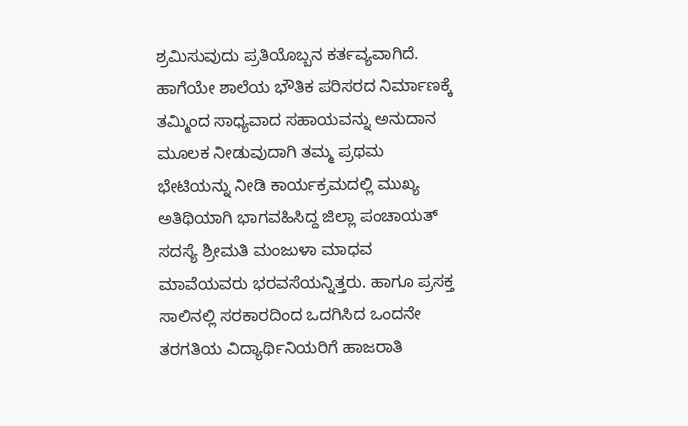ಶ್ರಮಿಸುವುದು ಪ್ರತಿಯೊಬ್ಬನ ಕರ್ತವ್ಯವಾಗಿದೆ. ಹಾಗೆಯೇ ಶಾಲೆಯ ಭೌತಿಕ ಪರಿಸರದ ನಿರ್ಮಾಣಕ್ಕೆ ತಮ್ಮಿಂದ ಸಾಧ್ಯವಾದ ಸಹಾಯವನ್ನು ಅನುದಾನ ಮೂಲಕ ನೀಡುವುದಾಗಿ ತಮ್ಮ ಪ್ರಥಮ ಭೇಟಿಯನ್ನು ನೀಡಿ ಕಾರ್ಯಕ್ರಮದಲ್ಲಿ ಮುಖ್ಯ ಅತಿಥಿಯಾಗಿ ಭಾಗವಹಿಸಿದ್ದ ಜಿಲ್ಲಾ ಪಂಚಾಯತ್ ಸದಸ್ಯೆ ಶ್ರೀಮತಿ ಮಂಜುಳಾ ಮಾಧವ ಮಾವೆಯವರು ಭರವಸೆಯನ್ನಿತ್ತರು. ಹಾಗೂ ಪ್ರಸಕ್ತ ಸಾಲಿನಲ್ಲಿ ಸರಕಾರದಿಂದ ಒದಗಿಸಿದ ಒಂದನೇ ತರಗತಿಯ ವಿದ್ಯಾರ್ಥಿನಿಯರಿಗೆ ಹಾಜರಾತಿ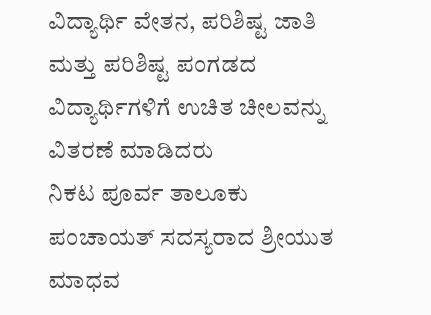ವಿದ್ಯಾರ್ಥಿ ವೇತನ, ಪರಿಶಿಷ್ಟ ಜಾತಿ ಮತ್ತು ಪರಿಶಿಷ್ಟ ಪಂಗಡದ ವಿದ್ಯಾರ್ಥಿಗಳಿಗೆ ಉಚಿತ ಚೀಲವನ್ನು ವಿತರಣೆ ಮಾಡಿದರು
ನಿಕಟ ಪೂರ್ವ ತಾಲೂಕು ಪಂಚಾಯತ್ ಸದಸ್ಯರಾದ ಶ್ರೀಯುತ ಮಾಧವ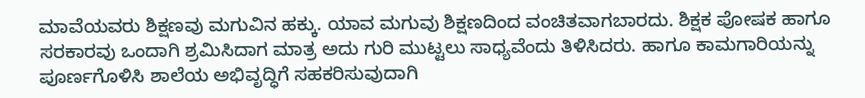ಮಾವೆಯವರು ಶಿಕ್ಷಣವು ಮಗುವಿನ ಹಕ್ಕು. ಯಾವ ಮಗುವು ಶಿಕ್ಷಣದಿಂದ ವಂಚಿತವಾಗಬಾರದು. ಶಿಕ್ಷಕ ಪೋಷಕ ಹಾಗೂ ಸರಕಾರವು ಒಂದಾಗಿ ಶ್ರಮಿಸಿದಾಗ ಮಾತ್ರ ಅದು ಗುರಿ ಮುಟ್ಟಲು ಸಾಧ್ಯವೆಂದು ತಿಳಿಸಿದರು. ಹಾಗೂ ಕಾಮಗಾರಿಯನ್ನು ಪೂರ್ಣಗೊಳಿಸಿ ಶಾಲೆಯ ಅಭಿವೃದ್ಧಿಗೆ ಸಹಕರಿಸುವುದಾಗಿ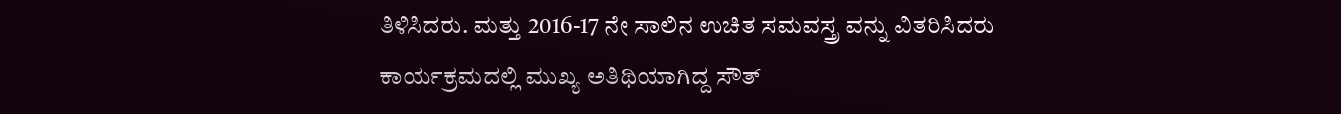ತಿಳಿಸಿದರು. ಮತ್ತು 2016-17 ನೇ ಸಾಲಿನ ಉಚಿತ ಸಮವಸ್ತ್ರ ವನ್ನು ವಿತರಿಸಿದರು
ಕಾರ್ಯಕ್ರಮದಲ್ಲಿ ಮುಖ್ಯ ಅತಿಥಿಯಾಗಿದ್ದ ಸೌತ್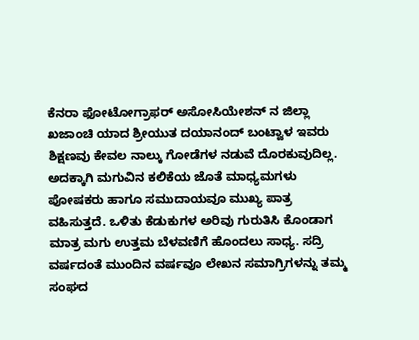ಕೆನರಾ ಫೋಟೋಗ್ರಾಫರ್ ಅಸೋಸಿಯೇಶನ್ ನ ಜಿಲ್ಲಾ ಖಜಾಂಚಿ ಯಾದ ಶ್ರೀಯುತ ದಯಾನಂದ್ ಬಂಟ್ವಾಳ ಇವರು ಶಿಕ್ಷಣವು ಕೇವಲ ನಾಲ್ಕು ಗೋಡೆಗಳ ನಡುವೆ ದೊರಕುವುದಿಲ್ಲ. ಅದಕ್ಕಾಗಿ ಮಗುವಿನ ಕಲಿಕೆಯ ಜೊತೆ ಮಾಧ್ಯಮಗಳು ಪೋಷಕರು ಹಾಗೂ ಸಮುದಾಯವೂ ಮುಖ್ಯ ಪಾತ್ರ ವಹಿಸುತ್ತದೆ. ಒಳಿತು ಕೆಡುಕುಗಳ ಅರಿವು ಗುರುತಿಸಿ ಕೊಂಡಾಗ ಮಾತ್ರ ಮಗು ಉತ್ತಮ ಬೆಳವಣಿಗೆ ಹೊಂದಲು ಸಾಧ್ಯ. ಸದ್ರಿ ವರ್ಷದಂತೆ ಮುಂದಿನ ವರ್ಷವೂ ಲೇಖನ ಸಮಾಗ್ರಿಗಳನ್ನು ತಮ್ಮ ಸಂಘದ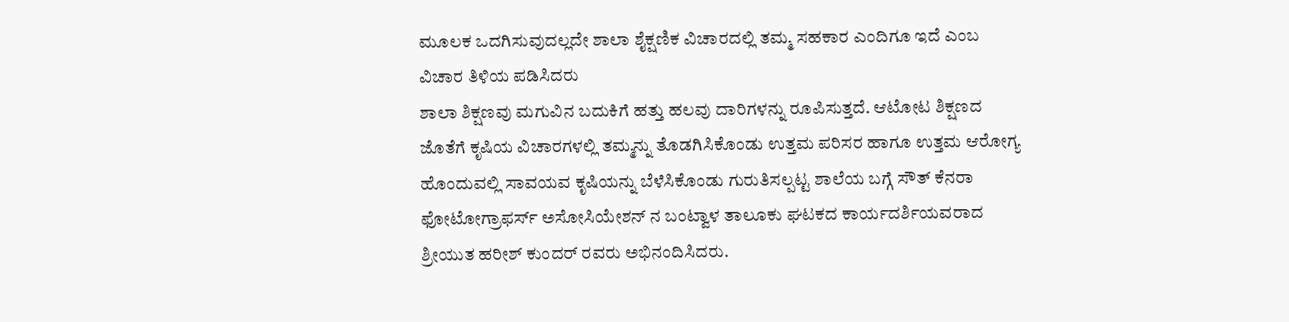ಮೂಲಕ ಒದಗಿಸುವುದಲ್ಲದೇ ಶಾಲಾ ಶೈಕ್ಷಣಿಕ ವಿಚಾರದಲ್ಲಿ ತಮ್ಮ ಸಹಕಾರ ಎಂದಿಗೂ ಇದೆ ಎಂಬ ವಿಚಾರ ತಿಳಿಯ ಪಡಿಸಿದರು
ಶಾಲಾ ಶಿಕ್ಷಣವು ಮಗುವಿನ ಬದುಕಿಗೆ ಹತ್ತು ಹಲವು ದಾರಿಗಳನ್ನು ರೂಪಿಸುತ್ತದೆ. ಆಟೋಟ ಶಿಕ್ಷಣದ ಜೊತೆಗೆ ಕೃಷಿಯ ವಿಚಾರಗಳಲ್ಲಿ ತಮ್ಮನ್ನು ತೊಡಗಿಸಿಕೊಂಡು ಉತ್ತಮ ಪರಿಸರ ಹಾಗೂ ಉತ್ತಮ ಆರೋಗ್ಯ ಹೊಂದುವಲ್ಲಿ ಸಾವಯವ ಕೃಷಿಯನ್ನು ಬೆಳೆಸಿಕೊಂಡು ಗುರುತಿಸಲ್ಪಟ್ಟ ಶಾಲೆಯ ಬಗ್ಗೆ ಸೌತ್ ಕೆನರಾ ಫೋಟೋಗ್ರಾಫರ್ಸ್ ಅಸೋಸಿಯೇಶನ್ ನ ಬಂಟ್ವಾಳ ತಾಲೂಕು ಘಟಕದ ಕಾರ್ಯದರ್ಶಿಯವರಾದ ಶ್ರೀಯುತ ಹರೀಶ್ ಕುಂದರ್ ರವರು ಅಭಿನಂದಿಸಿದರು.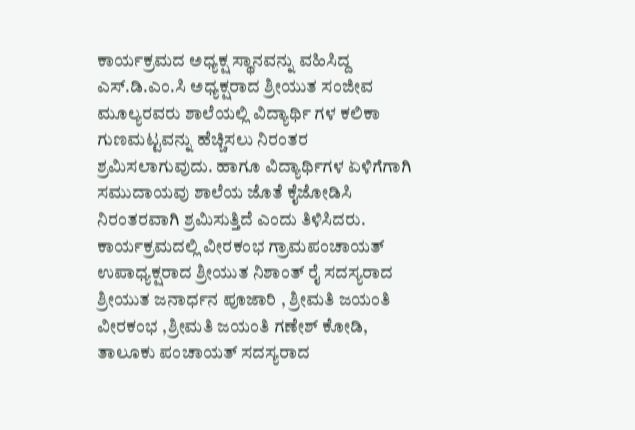ಕಾರ್ಯಕ್ರಮದ ಅಧ್ಯಕ್ಷ ಸ್ಥಾನವನ್ನು ವಹಿಸಿದ್ದ ಎಸ್.ಡಿ.ಎಂ.ಸಿ ಅಧ್ಯಕ್ಷರಾದ ಶ್ರೀಯುತ ಸಂಜೀವ ಮೂಲ್ಯರವರು ಶಾಲೆಯಲ್ಲಿ ವಿದ್ಯಾರ್ಥಿ ಗಳ ಕಲಿಕಾ ಗುಣಮಟ್ಟವನ್ನು ಹೆಚ್ಚಿಸಲು ನಿರಂತರ ಶ್ರಮಿಸಲಾಗುವುದು. ಹಾಗೂ ವಿದ್ಯಾರ್ಥಿಗಳ ಏಳಿಗೆಗಾಗಿ ಸಮುದಾಯವು ಶಾಲೆಯ ಜೊತೆ ಕೈಜೋಡಿಸಿ ನಿರಂತರವಾಗಿ ಶ್ರಮಿಸುತ್ತಿದೆ ಎಂದು ತಿಳಿಸಿದರು.
ಕಾರ್ಯಕ್ರಮದಲ್ಲಿ ವೀರಕಂಭ ಗ್ರಾಮಪಂಚಾಯತ್ ಉಪಾಧ್ಯಕ್ಷರಾದ ಶ್ರೀಯುತ ನಿಶಾಂತ್ ರೈ ಸದಸ್ಯರಾದ ಶ್ರೀಯುತ ಜನಾರ್ಧನ ಪೂಜಾರಿ , ಶ್ರೀಮತಿ ಜಯಂತಿ ವೀರಕಂಭ ,ಶ್ರೀಮತಿ ಜಯಂತಿ ಗಣೇಶ್ ಕೋಡಿ, ತಾಲೂಕು ಪಂಚಾಯತ್ ಸದಸ್ಯರಾದ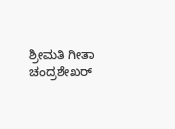ಶ್ರೀಮತಿ ಗೀತಾ ಚಂದ್ರಶೇಖರ್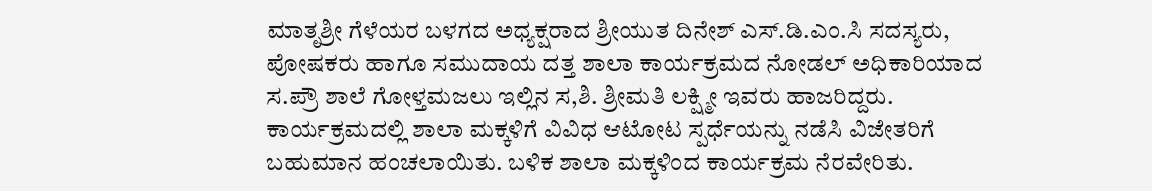ಮಾತೃಶ್ರೀ ಗೆಳೆಯರ ಬಳಗದ ಅಧ್ಯಕ್ಷರಾದ ಶ್ರೀಯುತ ದಿನೇಶ್ ಎಸ್.ಡಿ.ಎಂ.ಸಿ ಸದಸ್ಯರು, ಪೋಷಕರು ಹಾಗೂ ಸಮುದಾಯ ದತ್ತ ಶಾಲಾ ಕಾರ್ಯಕ್ರಮದ ನೋಡಲ್ ಅಧಿಕಾರಿಯಾದ ಸ.ಪ್ರೌ ಶಾಲೆ ಗೋಳ್ತಮಜಲು ಇಲ್ಲಿನ ಸ,ಶಿ. ಶ್ರೀಮತಿ ಲಕ್ಷ್ಮೀ ಇವರು ಹಾಜರಿದ್ದರು.
ಕಾರ್ಯಕ್ರಮದಲ್ಲಿ ಶಾಲಾ ಮಕ್ಕಳಿಗೆ ವಿವಿಧ ಆಟೋಟ ಸ್ಪರ್ಧೆಯನ್ನು ನಡೆಸಿ ವಿಜೇತರಿಗೆ ಬಹುಮಾನ ಹಂಚಲಾಯಿತು. ಬಳಿಕ ಶಾಲಾ ಮಕ್ಕಳಿಂದ ಕಾರ್ಯಕ್ರಮ ನೆರವೇರಿತು.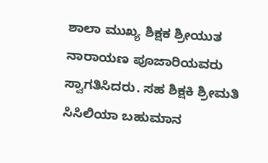ಶಾಲಾ ಮುಖ್ಯ ಶಿಕ್ಷಕ ಶ್ರೀಯುತ ನಾರಾಯಣ ಪೂಜಾರಿಯವರು ಸ್ವಾಗತಿಸಿದರು. ಸಹ ಶಿಕ್ಷಕಿ ಶ್ರೀಮತಿ ಸಿಸಿಲಿಯಾ ಬಹುಮಾನ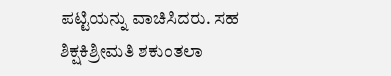ಪಟ್ಟಿಯನ್ನು ವಾಚಿಸಿದರು. ಸಹ ಶಿಕ್ಷಕಿಶ್ರೀಮತಿ ಶಕುಂತಲಾ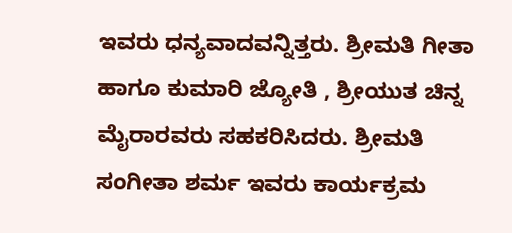ಇವರು ಧನ್ಯವಾದವನ್ನಿತ್ತರು. ಶ್ರೀಮತಿ ಗೀತಾ ಹಾಗೂ ಕುಮಾರಿ ಜ್ಯೋತಿ , ಶ್ರೀಯುತ ಚಿನ್ನ ಮೈರಾರವರು ಸಹಕರಿಸಿದರು. ಶ್ರೀಮತಿ ಸಂಗೀತಾ ಶರ್ಮ ಇವರು ಕಾರ್ಯಕ್ರಮ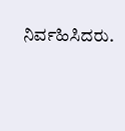ನಿರ್ವಹಿಸಿದರು.